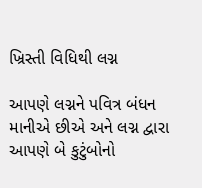ખ્રિસ્તી વિધિથી લગ્ન

આપણે લગ્નને પવિત્ર બંધન માનીએ છીએ અને લગ્ન દ્વારા આપણે બે કુટુંબોનો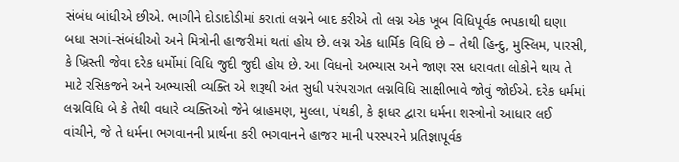સંબંધ બાંધીએ છીએ. ભાગીને દોડાદોડીમાં કરાતાં લગ્નને બાદ કરીએ તો લગ્ન એક ખૂબ વિધિપૂર્વક ભપકાથી ઘણા બધા સગાં-સંબંધીઓ અને મિત્રોની હાજરીમાં થતાં હોય છે. લગ્ન એક ધાર્મિક વિધિ છે – તેથી હિન્દુ, મુસ્લિમ, પારસી, કે ખ્રિસ્તી જેવા દરેક ધર્મોમાં વિધિ જુદી જુદી હોય છે. આ વિધનો અભ્યાસ અને જાણ રસ ધરાવતા લોકોને થાય તે માટે રસિકજને અને અભ્યાસી વ્યક્તિ એ શરૂથી અંત સુધી પરંપરાગત લગ્નવિધિ સાક્ષીભાવે જોવું જોઈએ. દરેક ધર્મમાં લગ્નવિધિ બે કે તેથી વધારે વ્યક્તિઓ જેને બ્રાહમણ, મુલ્લા, પંથકી, કે ફાધર દ્વારા ધર્મના શસ્ત્રોનો આધાર લઈ વાંચીને, જે તે ધર્મના ભગવાનની પ્રાર્થના કરી ભગવાનને હાજર માની પરસ્પરને પ્રતિજ્ઞાપૂર્વક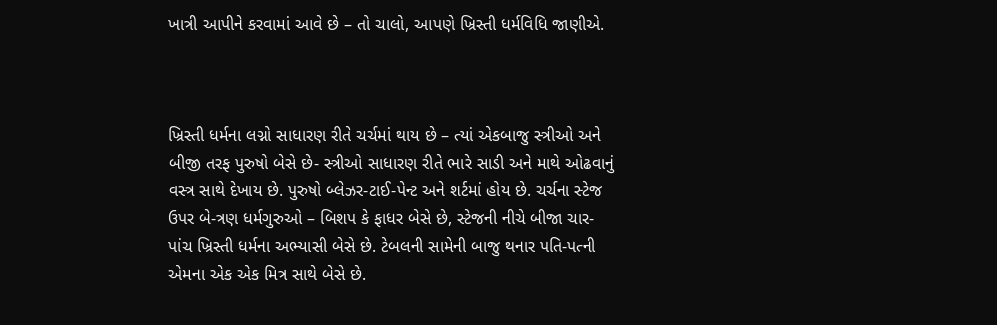ખાત્રી આપીને કરવામાં આવે છે – તો ચાલો, આપણે ખ્રિસ્તી ધર્મવિધિ જાણીએ.



ખ્રિસ્તી ધર્મના લગ્નો સાધારણ રીતે ચર્ચમાં થાય છે – ત્યાં એકબાજુ સ્ત્રીઓ અને બીજી તરફ પુરુષો બેસે છે- સ્ત્રીઓ સાધારણ રીતે ભારે સાડી અને માથે ઓઢવાનું વસ્ત્ર સાથે દેખાય છે. પુરુષો બ્લેઝર-ટાઈ-પેન્ટ અને શર્ટમાં હોય છે. ચર્ચના સ્ટેજ ઉપર બે-ત્રણ ધર્મગુરુઓ – બિશપ કે ફાધર બેસે છે, સ્ટેજની નીચે બીજા ચાર-પાંચ ખ્રિસ્તી ધર્મના અભ્યાસી બેસે છે. ટેબલની સામેની બાજુ થનાર પતિ-પત્ની એમના એક એક મિત્ર સાથે બેસે છે.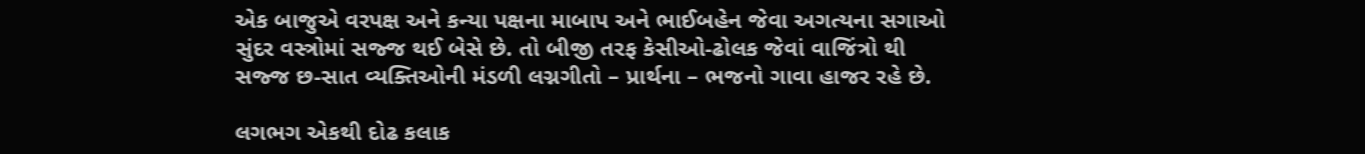એક બાજુએ વરપક્ષ અને કન્યા પક્ષના માબાપ અને ભાઈબહેન જેવા અગત્યના સગાઓ સુંદર વસ્ત્રોમાં સજ્જ થઈ બેસે છે. તો બીજી તરફ કેસીઓ-ઢોલક જેવાં વાજિંત્રો થી સજ્જ છ-સાત વ્યક્તિઓની મંડળી લગ્નગીતો – પ્રાર્થના – ભજનો ગાવા હાજર રહે છે.

લગભગ એકથી દોઢ કલાક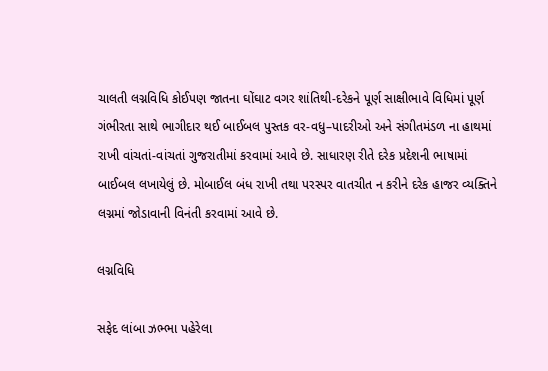ચાલતી લગ્નવિધિ કોઈપણ જાતના ઘોંઘાટ વગર શાંતિથી-દરેકને પૂર્ણ સાક્ષીભાવે વિધિમાં પૂર્ણ ગંભીરતા સાથે ભાગીદાર થઈ બાઈબલ પુસ્તક વર-વધુ–પાદરીઓ અને સંગીતમંડળ ના હાથમાં રાખી વાંચતાં-વાંચતાં ગુજરાતીમાં કરવામાં આવે છે. સાધારણ રીતે દરેક પ્રદેશની ભાષામાં બાઈબલ લખાયેલું છે. મોબાઈલ બંધ રાખી તથા પરસ્પર વાતચીત ન કરીને દરેક હાજર વ્યક્તિને લગ્નમાં જોડાવાની વિનંતી કરવામાં આવે છે.

લગ્નવિધિ

સફેદ લાંબા ઝભ્ભા પહેરેલા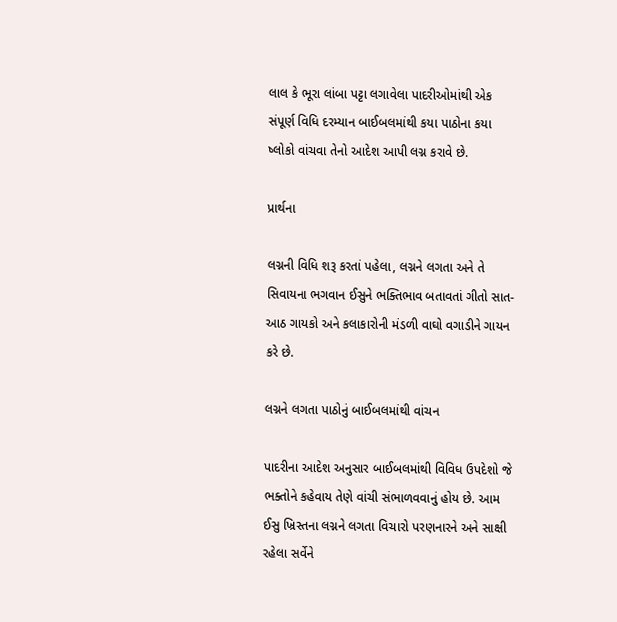લાલ કે ભૂરા લાંબા પટ્ટા લગાવેલા પાદરીઓમાંથી એક સંપૂર્ણ વિધિ દરમ્યાન બાઈબલમાંથી કયા પાઠોના કયા ષ્લોકો વાંચવા તેનો આદેશ આપી લગ્ન કરાવે છે.

પ્રાર્થના

લગ્નની વિધિ શરૂ કરતાં પહેલા, લગ્નને લગતા અને તે સિવાયના ભગવાન ઈસુને ભક્તિભાવ બતાવતાં ગીતો સાત-આઠ ગાયકો અને કલાકારોની મંડળી વાઘો વગાડીને ગાયન કરે છે.

લગ્નને લગતા પાઠોનું બાઈબલમાંથી વાંચન

પાદરીના આદેશ અનુસાર બાઈબલમાંથી વિવિધ ઉપદેશો જે ભક્તોને કહેવાય તેણે વાંચી સંભાળવવાનું હોય છે. આમ ઈસુ ખ્રિસ્તના લગ્નને લગતા વિચારો પરણનારને અને સાક્ષી રહેલા સર્વેને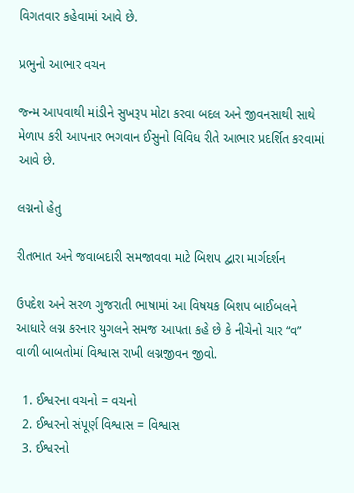વિગતવાર કહેવામાં આવે છે.

પ્રભુનો આભાર વચન

જ્ન્મ આપવાથી માંડીને સુખરૂપ મોટા કરવા બદલ અને જીવનસાથી સાથે મેળાપ કરી આપનાર ભગવાન ઈસુનો વિવિધ રીતે આભાર પ્રદર્શિત કરવામાં આવે છે.

લગ્નનો હેતુ

રીતભાત અને જવાબદારી સમજાવવા માટે બિશપ દ્વારા માર્ગદર્શન

ઉપદેશ અને સરળ ગુજરાતી ભાષામાં આ વિષયક બિશપ બાઈબલને આધારે લગ્ન કરનાર યુગલને સમજ આપતા કહે છે કે નીચેનો ચાર “વ” વાળી બાબતોમાં વિશ્વાસ રાખી લગ્નજીવન જીવો.

  1. ઈશ્વરના વચનો = વચનો
  2. ઈશ્વરનો સંપૂર્ણ વિશ્વાસ = વિશ્વાસ
  3. ઈશ્વરનો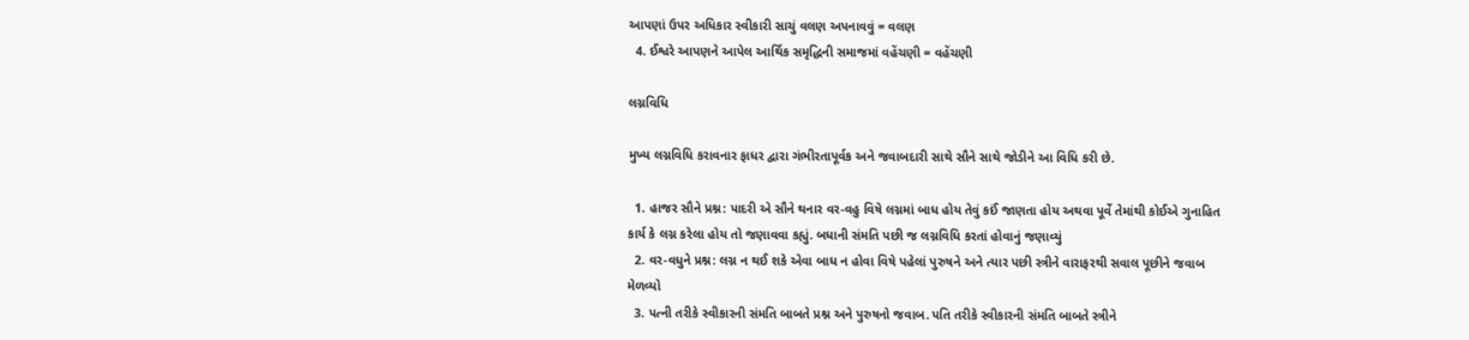આપણાં ઉપર અધિકાર સ્વીકારી સાચું વલણ અપનાવવું = વલણ
  4. ઈશ્વરે આપણને આપેલ આર્થિક સમૃદ્ધિની સમાજમાં વહેંચણી = વહેંચણી

લગ્નવિધિ

મુખ્ય લગ્નવિધિ કરાવનાર ફાધર દ્વારા ગંભીરતાપૂર્વક અને જવાબદારી સાથે સૌને સાથે જોડીને આ વિધિ કરી છે.

  1. હાજર સૌને પ્રશ્ન: પાદરી એ સૌને થનાર વર-વહુ વિષે લગ્નમાં બાધ હોય તેવું કઈં જાણતા હોય અથવા પૂર્વે તેમાંથી કોઈએ ગુનાહિત કાર્ય કે લગ્ન કરેલા હોય તો જણાવવા કહ્યું. બધાની સંમતિ પછી જ લગ્નવિધિ કરતાં હોવાનું જણાવ્યું
  2. વર-વધુને પ્રશ્ન: લગ્ન ન થઈ શકે એવા બાધ ન હોવા વિષે પહેલાં પુરુષને અને ત્યાર પછી સ્ત્રીને વારાફરથી સવાલ પૂછીને જવાબ મેળવ્યો
  3. પત્ની તરીકે સ્વીકારની સંમતિ બાબતે પ્રશ્ન અને પુરુષનો જવાબ. પતિ તરીકે સ્વીકારની સંમતિ બાબતે સ્ત્રીને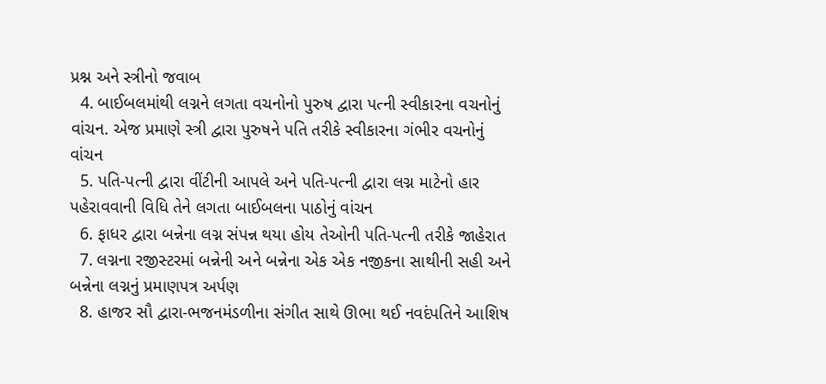પ્રશ્ન અને સ્ત્રીનો જવાબ
  4. બાઈબલમાંથી લગ્નને લગતા વચનોનો પુરુષ દ્વારા પત્ની સ્વીકારના વચનોનું વાંચન. એજ પ્રમાણે સ્ત્રી દ્વારા પુરુષને પતિ તરીકે સ્વીકારના ગંભીર વચનોનું વાંચન
  5. પતિ-પત્ની દ્વારા વીંટીની આપલે અને પતિ-પત્ની દ્વારા લગ્ન માટેનો હાર પહેરાવવાની વિધિ તેને લગતા બાઈબલના પાઠોનું વાંચન
  6. ફાધર દ્વારા બન્નેના લગ્ન સંપન્ન થયા હોય તેઓની પતિ-પત્ની તરીકે જાહેરાત
  7. લગ્નના રજીસ્ટરમાં બન્નેની અને બન્નેના એક એક નજીકના સાથીની સહી અને બન્નેના લગ્નનું પ્રમાણપત્ર અર્પણ
  8. હાજર સૌ દ્વારા-ભજનમંડળીના સંગીત સાથે ઊભા થઈ નવદંપતિને આશિષ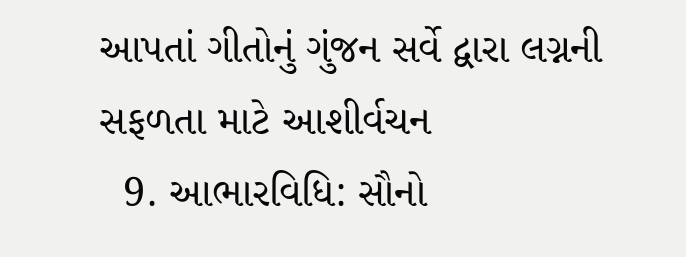આપતાં ગીતોનું ગુંજન સર્વે દ્વારા લગ્નની સફળતા માટે આશીર્વચન
  9. આભારવિધિ: સૌનો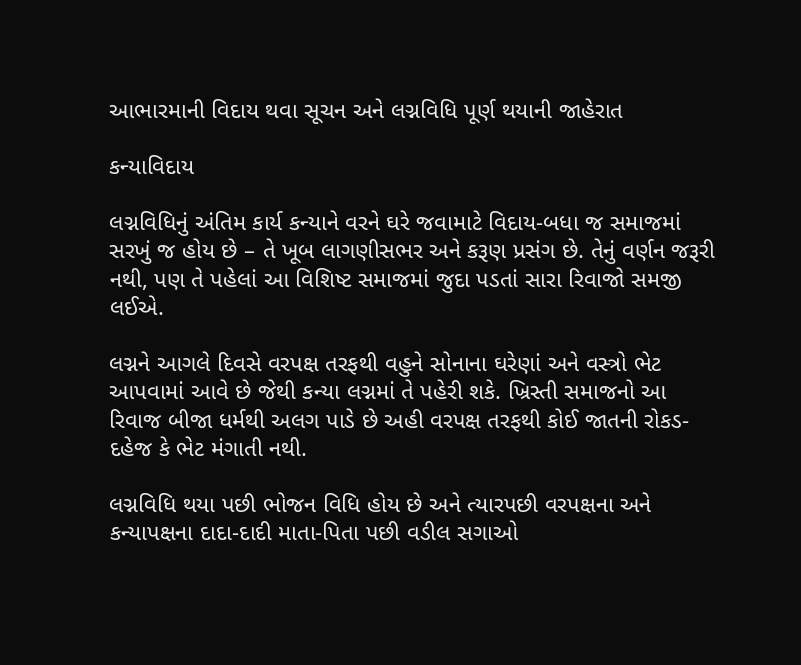આભારમાની વિદાય થવા સૂચન અને લગ્નવિધિ પૂર્ણ થયાની જાહેરાત

કન્યાવિદાય

લગ્નવિધિનું અંતિમ કાર્ય કન્યાને વરને ઘરે જવામાટે વિદાય-બધા જ સમાજમાં સરખું જ હોય છે – તે ખૂબ લાગણીસભર અને કરૂણ પ્રસંગ છે. તેનું વર્ણન જરૂરી નથી, પણ તે પહેલાં આ વિશિષ્ટ સમાજમાં જુદા પડતાં સારા રિવાજો સમજી લઈએ.

લગ્નને આગલે દિવસે વરપક્ષ તરફથી વહુને સોનાના ઘરેણાં અને વસ્ત્રો ભેટ આપવામાં આવે છે જેથી કન્યા લગ્નમાં તે પહેરી શકે. ખ્રિસ્તી સમાજનો આ રિવાજ બીજા ધર્મથી અલગ પાડે છે અહી વરપક્ષ તરફથી કોઈ જાતની રોકડ-દહેજ કે ભેટ મંગાતી નથી.

લગ્નવિધિ થયા પછી ભોજન વિધિ હોય છે અને ત્યારપછી વરપક્ષના અને કન્યાપક્ષના દાદા-દાદી માતા-પિતા પછી વડીલ સગાઓ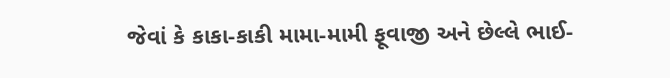જેવાં કે કાકા-કાકી મામા-મામી ફૂવાજી અને છેલ્લે ભાઈ-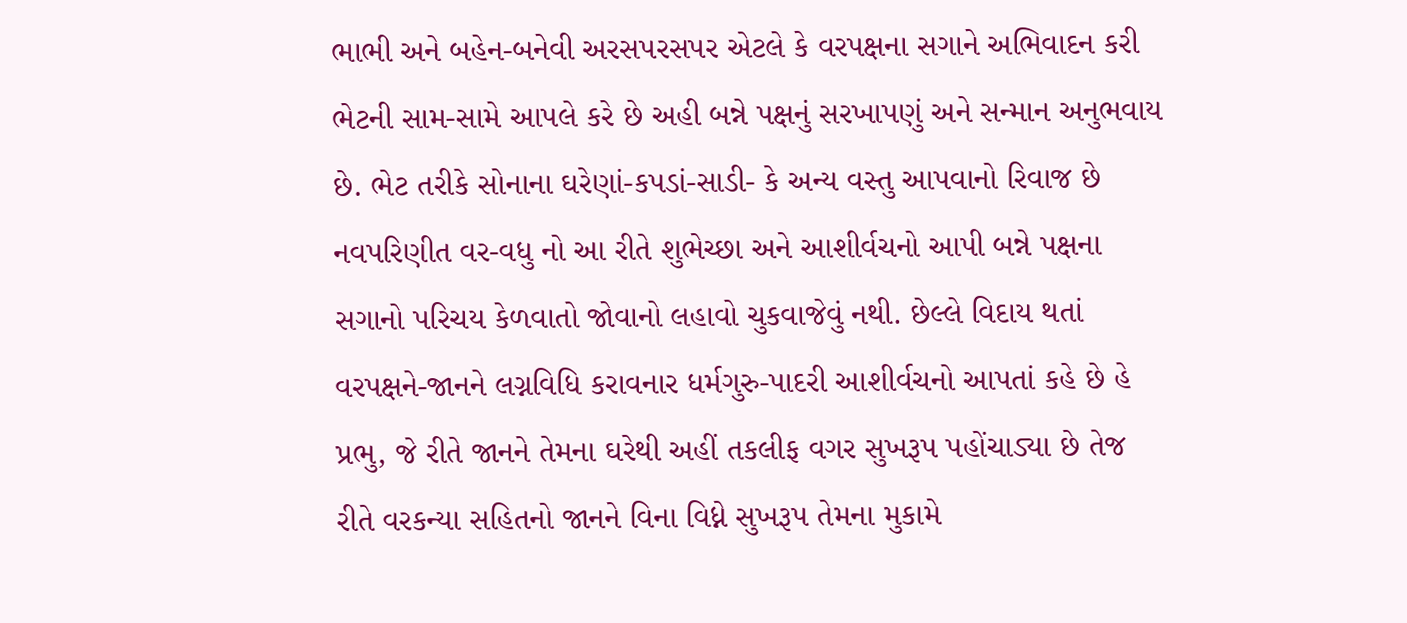ભાભી અને બહેન-બનેવી અરસપરસપર એટલે કે વરપક્ષના સગાને અભિવાદન કરી ભેટની સામ-સામે આપલે કરે છે અહી બન્ને પક્ષનું સરખાપણું અને સન્માન અનુભવાય છે. ભેટ તરીકે સોનાના ઘરેણાં-કપડાં-સાડી- કે અન્ય વસ્તુ આપવાનો રિવાજ છે નવપરિણીત વર-વધુ નો આ રીતે શુભેચ્છા અને આશીર્વચનો આપી બન્ને પક્ષના સગાનો પરિચય કેળવાતો જોવાનો લહાવો ચુકવાજેવું નથી. છેલ્લે વિદાય થતાં વરપક્ષને-જાનને લગ્નવિધિ કરાવનાર ધર્મગુરુ-પાદરી આશીર્વચનો આપતાં કહે છે હે પ્રભુ, જે રીતે જાનને તેમના ઘરેથી અહીં તકલીફ વગર સુખરૂપ પહોંચાડ્યા છે તેજ રીતે વરકન્યા સહિતનો જાનને વિના વિધ્ને સુખરૂપ તેમના મુકામે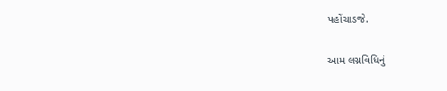પહોંચાડજે.

આમ લગ્નવિધિનું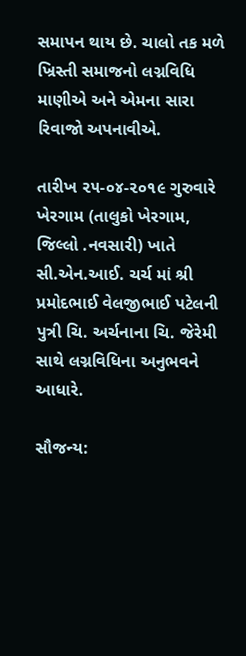સમાપન થાય છે. ચાલો તક મળે ખ્રિસ્તી સમાજનો લગ્નવિધિ માણીએ અને એમના સારા રિવાજો અપનાવીએ.

તારીખ ૨૫-૦૪-૨૦૧૯ ગુરુવારે ખેરગામ (તાલુકો ખેરગામ, જિલ્લો .નવસારી) ખાતે સી.એન.આઈ. ચર્ચ માં શ્રી પ્રમોદભાઈ વેલજીભાઈ પટેલની પુત્રી ચિ. અર્ચનાના ચિ. જેરેમી સાથે લગ્નવિધિના અનુભવને આધારે.

સૌજન્ય: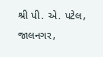શ્રી પી. એ. પટેલ, જાલનગર,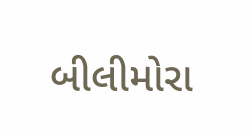બીલીમોરા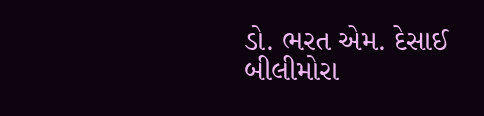ડો. ભરત એમ. દેસાઈ
બીલીમોરા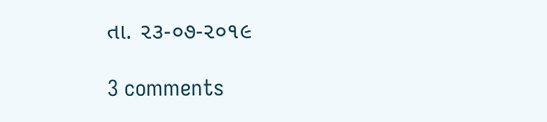તા. ૨૩-૦૭-૨૦૧૯

3 comments